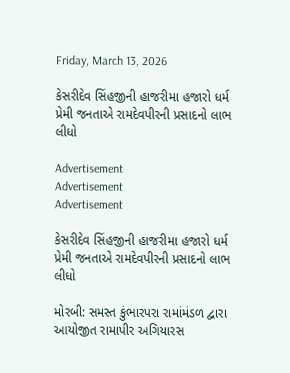Friday, March 13, 2026

કેસરીદેવ સિંહજીની હાજરીમા હજારો ધર્મ પ્રેમી જનતાએ રામદેવપીરની પ્રસાદનો લાભ લીધો

Advertisement
Advertisement
Advertisement

કેસરીદેવ સિંહજીની હાજરીમા હજારો ધર્મ પ્રેમી જનતાએ રામદેવપીરની પ્રસાદનો લાભ લીધો

મોરબી: સમસ્ત કુંભારપરા રામાંમંડળ દ્વારા આયોજીત રામાપીર અગિયારસ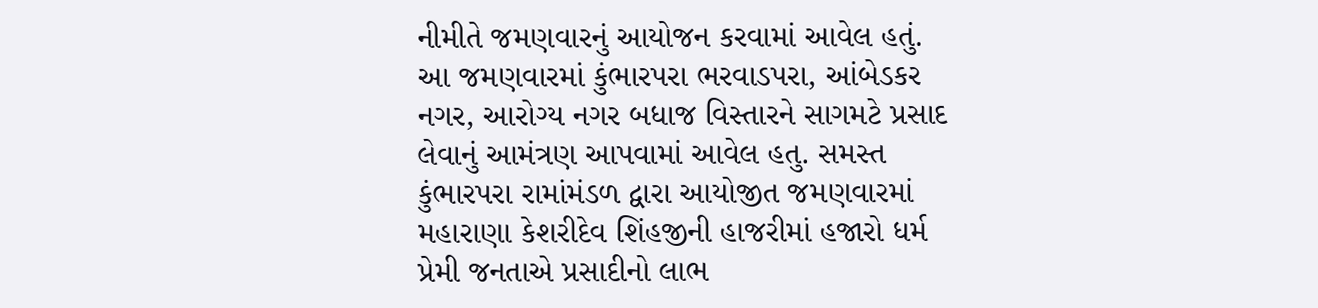નીમીતે જમણવારનું આયોજન કરવામાં આવેલ હતું. આ જમણવારમાં કુંભારપરા ભરવાડપરા, આંબેડકર નગર, આરોગ્ય નગર બધાજ વિસ્તારને સાગમટે પ્રસાદ લેવાનું આમંત્રણ આપવામાં આવેલ હતુ. સમસ્ત કુંભારપરા રામાંમંડળ દ્વારા આયોજીત જમણવારમાં મહારાણા કેશરીદેવ શિંહજીની હાજરીમાં હજારો ધર્મ પ્રેમી જનતાએ પ્રસાદીનો લાભ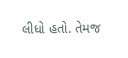લીધો હતો. તેમજ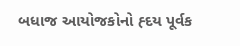બધાજ આયોજકોનો હ્દય પૂર્વક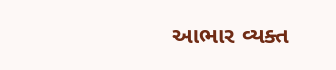આભાર વ્યક્ત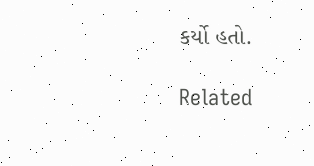કર્યો હતો.

Related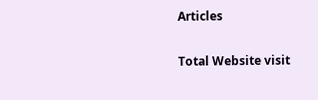Articles

Total Website visit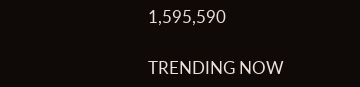1,595,590

TRENDING NOW